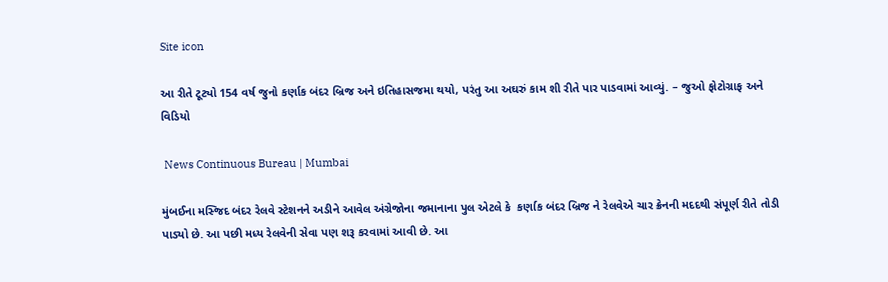Site icon

આ રીતે ટૂટ્યો 154 વર્ષ જુનો કર્ણાક બંદર બ્રિજ અને ઇતિહાસજમા થયો, પરંતુ આ અઘરું કામ શી રીતે પાર પાડવામાં આવ્યું. – જુઓ ફોટોગ્રાફ અને વિડિયો

 News Continuous Bureau | Mumbai

મુંબઈના મસ્જિદ બંદર રેલવે સ્ટેશનને અડીને આવેલ અંગ્રેજોના જમાનાના પુલ એટલે કે  કર્ણાક બંદર બ્રિજ ને રેલવેએ ચાર ક્રેનની મદદથી સંપૂર્ણ રીતે તોડી પાડ્યો છે. આ પછી મધ્ય રેલવેની સેવા પણ શરૂ કરવામાં આવી છે. આ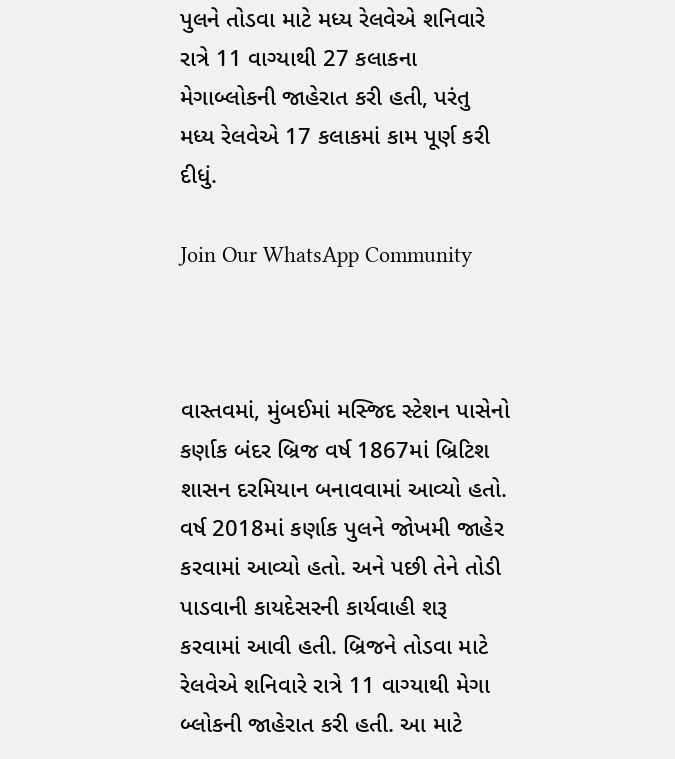પુલને તોડવા માટે મધ્ય રેલવેએ શનિવારે રાત્રે 11 વાગ્યાથી 27 કલાકના મેગાબ્લોકની જાહેરાત કરી હતી, પરંતુ મધ્ય રેલવેએ 17 કલાકમાં કામ પૂર્ણ કરી દીધું.

Join Our WhatsApp Community



વાસ્તવમાં, મુંબઈમાં મસ્જિદ સ્ટેશન પાસેનો કર્ણાક બંદર બ્રિજ વર્ષ 1867માં બ્રિટિશ શાસન દરમિયાન બનાવવામાં આવ્યો હતો. વર્ષ 2018માં કર્ણાક પુલને જોખમી જાહેર કરવામાં આવ્યો હતો. અને પછી તેને તોડી પાડવાની કાયદેસરની કાર્યવાહી શરૂ કરવામાં આવી હતી. બ્રિજને તોડવા માટે રેલવેએ શનિવારે રાત્રે 11 વાગ્યાથી મેગા બ્લોકની જાહેરાત કરી હતી. આ માટે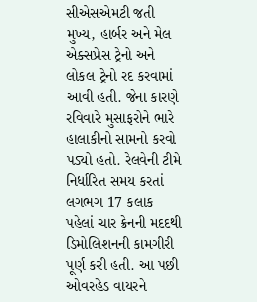સીએસએમટી જતી મુખ્ય, હાર્બર અને મેલ એક્સપ્રેસ ટ્રેનો અને લોકલ ટ્રેનો રદ કરવામાં આવી હતી. જેના કારણે રવિવારે મુસાફરોને ભારે હાલાકીનો સામનો કરવો પડ્યો હતો. રેલવેની ટીમે નિર્ધારિત સમય કરતાં લગભગ 17 કલાક પહેલાં ચાર ક્રેનની મદદથી ડિમોલિશનની કામગીરી પૂર્ણ કરી હતી. આ પછી ઓવરહેડ વાયરને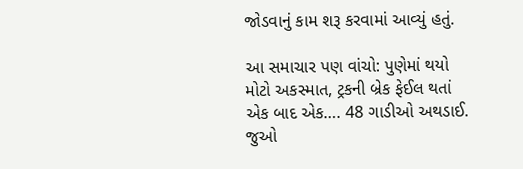જોડવાનું કામ શરૂ કરવામાં આવ્યું હતું.

આ સમાચાર પણ વાંચો: પુણેમાં થયો મોટો અકસ્માત, ટ્રકની બ્રેક ફેઈલ થતાં એક બાદ એક…. 48 ગાડીઓ અથડાઈ. જુઓ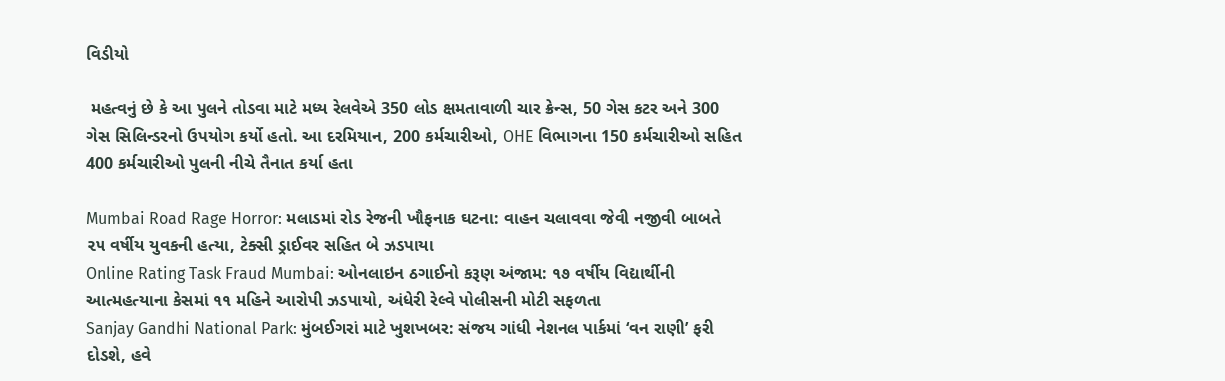વિડીયો

 મહત્વનું છે કે આ પુલને તોડવા માટે મધ્ય રેલવેએ 350 લોડ ક્ષમતાવાળી ચાર ક્રેન્સ, 50 ગેસ કટર અને 300 ગેસ સિલિન્ડરનો ઉપયોગ કર્યો હતો. આ દરમિયાન, 200 કર્મચારીઓ, OHE વિભાગના 150 કર્મચારીઓ સહિત 400 કર્મચારીઓ પુલની નીચે તૈનાત કર્યા હતા

Mumbai Road Rage Horror: મલાડમાં રોડ રેજની ખૌફનાક ઘટના: વાહન ચલાવવા જેવી નજીવી બાબતે ૨૫ વર્ષીય યુવકની હત્યા, ટેક્સી ડ્રાઈવર સહિત બે ઝડપાયા
Online Rating Task Fraud Mumbai: ઓનલાઇન ઠગાઈનો કરૂણ અંજામ: ૧૭ વર્ષીય વિદ્યાર્થીની આત્મહત્યાના કેસમાં ૧૧ મહિને આરોપી ઝડપાયો, અંધેરી રેલ્વે પોલીસની મોટી સફળતા
Sanjay Gandhi National Park: મુંબઈગરાં માટે ખુશખબર: સંજય ગાંધી નેશનલ પાર્કમાં ‘વન રાણી’ ફરી દોડશે, હવે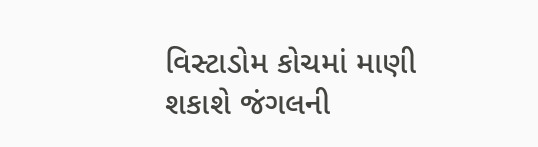વિસ્ટાડોમ કોચમાં માણી શકાશે જંગલની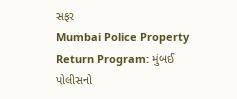સફર
Mumbai Police Property Return Program: મુંબઈ પોલીસનો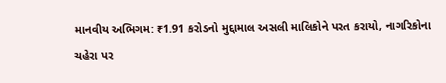માનવીય અભિગમ: ₹1.91 કરોડનો મુદ્દામાલ અસલી માલિકોને પરત કરાયો, નાગરિકોના ચહેરા પર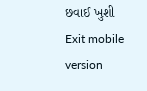છવાઈ ખુશી
Exit mobile version